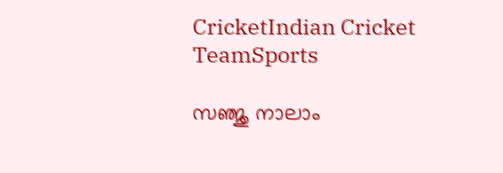CricketIndian Cricket TeamSports

സഞ്ജു നാലാം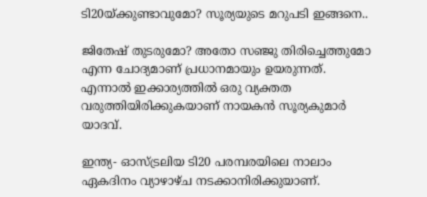ടി20യ്ക്കുണ്ടാവുമോ? സൂര്യയുടെ മറുപടി ഇങ്ങനെ..

ജിതേഷ് തുടരുമോ? അതോ സഞ്ജു തിരിച്ചെത്തുമോ എന്ന ചോദ്യമാണ് പ്രധാനമായും ഉയരുന്നത്. എന്നാൽ ഇക്കാര്യത്തിൽ ഒരു വ്യക്തത വരുത്തിയിരിക്കുകയാണ് നായകൻ സൂര്യകുമാർ യാദവ്.

ഇന്ത്യ- ഓസ്ട്രലിയ ടി20 പരമ്പരയിലെ നാലാം ഏകദിനം വ്യാഴാഴ്ച നടക്കാനിരിക്കുയാണ്.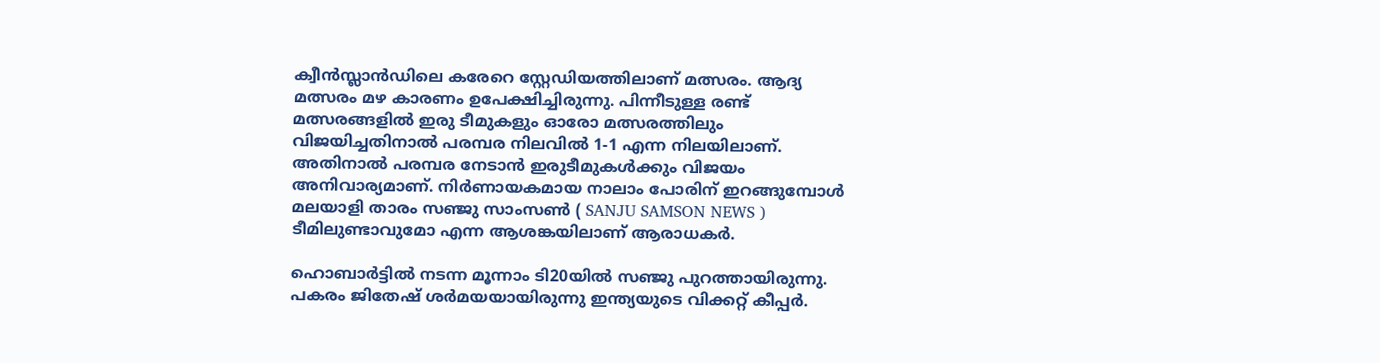ക്വീൻസ്ലാൻഡിലെ കരേറെ സ്റ്റേഡിയത്തിലാണ് മത്സരം. ആദ്യ മത്സരം മഴ കാരണം ഉപേക്ഷിച്ചിരുന്നു. പിന്നീടുള്ള രണ്ട് മത്സരങ്ങളിൽ ഇരു ടീമുകളും ഓരോ മത്സരത്തിലും വിജയിച്ചതിനാൽ പരമ്പര നിലവിൽ 1-1 എന്ന നിലയിലാണ്. അതിനാൽ പരമ്പര നേടാൻ ഇരുടീമുകൾക്കും വിജയം അനിവാര്യമാണ്. നിർണായകമായ നാലാം പോരിന് ഇറങ്ങുമ്പോൾ മലയാളി താരം സഞ്ജു സാംസൺ ( SANJU SAMSON NEWS ) ടീമിലുണ്ടാവുമോ എന്ന ആശങ്കയിലാണ് ആരാധകർ.

ഹൊബാർട്ടിൽ നടന്ന മൂന്നാം ടി20യിൽ സഞ്ജു പുറത്തായിരുന്നു. പകരം ജിതേഷ് ശർമയയായിരുന്നു ഇന്ത്യയുടെ വിക്കറ്റ് കീപ്പർ.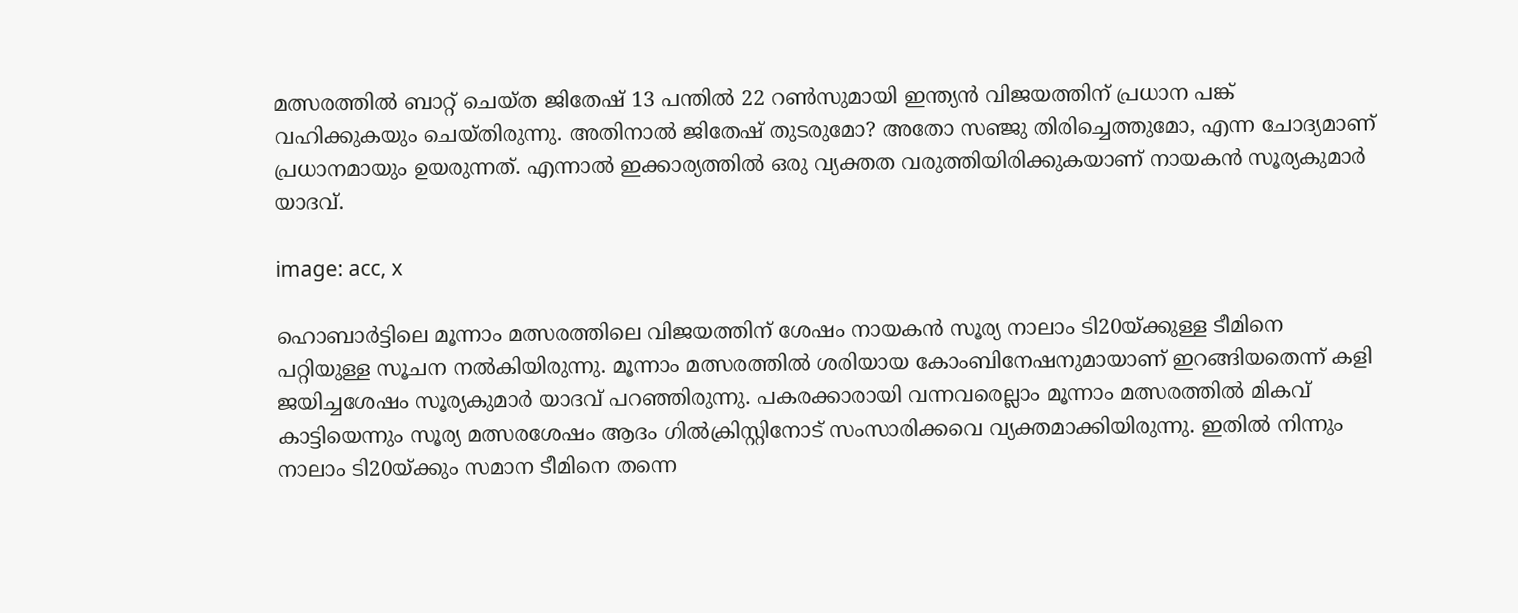മത്സരത്തിൽ ബാറ്റ് ചെയ്ത ജിതേഷ് 13 പന്തിൽ 22 റൺസുമായി ഇന്ത്യൻ വിജയത്തിന് പ്രധാന പങ്ക് വഹിക്കുകയും ചെയ്തിരുന്നു. അതിനാൽ ജിതേഷ് തുടരുമോ? അതോ സഞ്ജു തിരിച്ചെത്തുമോ, എന്ന ചോദ്യമാണ് പ്രധാനമായും ഉയരുന്നത്. എന്നാൽ ഇക്കാര്യത്തിൽ ഒരു വ്യക്തത വരുത്തിയിരിക്കുകയാണ് നായകൻ സൂര്യകുമാർ യാദവ്.

image: acc, x

ഹൊബാർട്ടിലെ മൂന്നാം മത്സരത്തിലെ വിജയത്തിന് ശേഷം നായകൻ സൂര്യ നാലാം ടി20യ്ക്കുള്ള ടീമിനെ പറ്റിയുള്ള സൂചന നൽകിയിരുന്നു. മൂന്നാം മത്സരത്തില്‍ ശരിയായ കോംബിനേഷനുമായാണ് ഇറങ്ങിയതെന്ന് കളി ജയിച്ചശേഷം സൂര്യകുമാര്‍ യാദവ് പറഞ്ഞിരുന്നു. പകരക്കാരായി വന്നവരെല്ലാം മൂന്നാം മത്സരത്തില്‍ മികവ് കാട്ടിയെന്നും സൂര്യ മത്സരശേഷം ആദം ഗില്‍ക്രിസ്റ്റിനോട് സംസാരിക്കവെ വ്യക്തമാക്കിയിരുന്നു. ഇതിൽ നിന്നും നാലാം ടി20യ്ക്കും സമാന ടീമിനെ തന്നെ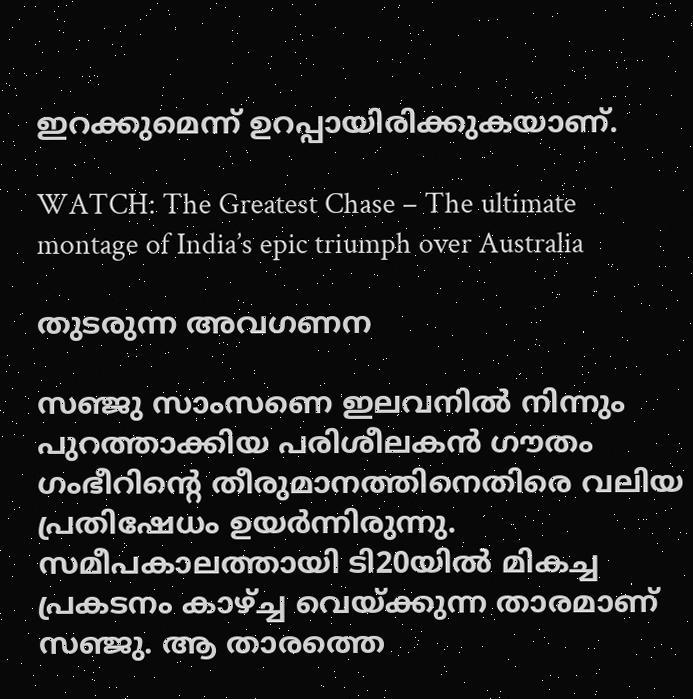ഇറക്കുമെന്ന് ഉറപ്പായിരിക്കുകയാണ്.

WATCH: The Greatest Chase – The ultimate montage of India’s epic triumph over Australia

തുടരുന്ന അവഗണന

സഞ്ജു സാംസണെ ഇലവനിൽ നിന്നും പുറത്താക്കിയ പരിശീലകൻ ഗൗതം ഗംഭീറിന്റെ തീരുമാനത്തിനെതിരെ വലിയ പ്രതിഷേധം ഉയർന്നിരുന്നു. സമീപകാലത്തായി ടി20യിൽ മികച്ച പ്രകടനം കാഴ്ച്ച വെയ്ക്കുന്ന താരമാണ് സഞ്ജു. ആ താരത്തെ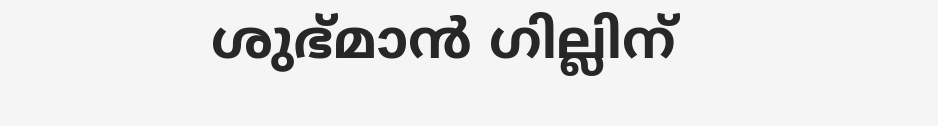ശുഭ്മാൻ ഗില്ലിന്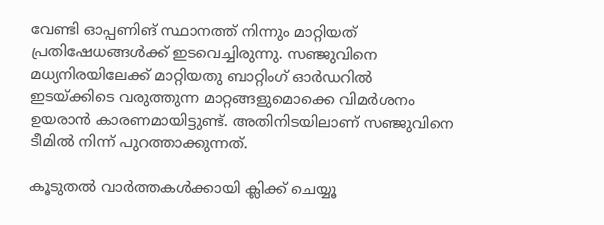വേണ്ടി ഓപ്പണിങ് സ്ഥാനത്ത് നിന്നും മാറ്റിയത് പ്രതിഷേധങ്ങൾക്ക് ഇടവെച്ചിരുന്നു. സഞ്ജുവിനെ മധ്യനിരയിലേക്ക് മാറ്റിയതു ബാറ്റിംഗ് ഓർഡറിൽ ഇടയ്ക്കിടെ വരുത്തുന്ന മാറ്റങ്ങളുമൊക്കെ വിമർശനം ഉയരാൻ കാരണമായിട്ടുണ്ട്. അതിനിടയിലാണ് സഞ്ജുവിനെ ടീമിൽ നിന്ന് പുറത്താക്കുന്നത്.

കൂടുതൽ വാർത്തകൾക്കായി ക്ലിക്ക് ചെയ്യൂ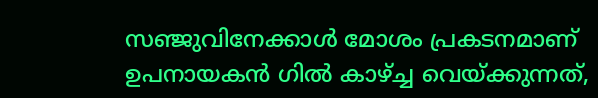സഞ്ജുവിനേക്കാൾ മോശം പ്രകടനമാണ് ഉപനായകൻ ഗിൽ കാഴ്ച്ച വെയ്ക്കുന്നത്,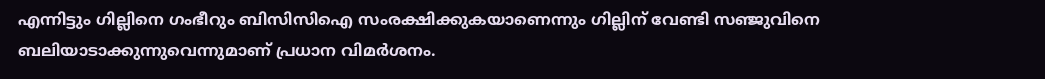എന്നിട്ടും ഗില്ലിനെ ഗംഭീറും ബിസിസിഐ സംരക്ഷിക്കുകയാണെന്നും ഗില്ലിന് വേണ്ടി സഞ്ജുവിനെ ബലിയാടാക്കുന്നുവെന്നുമാണ് പ്രധാന വിമർശനം.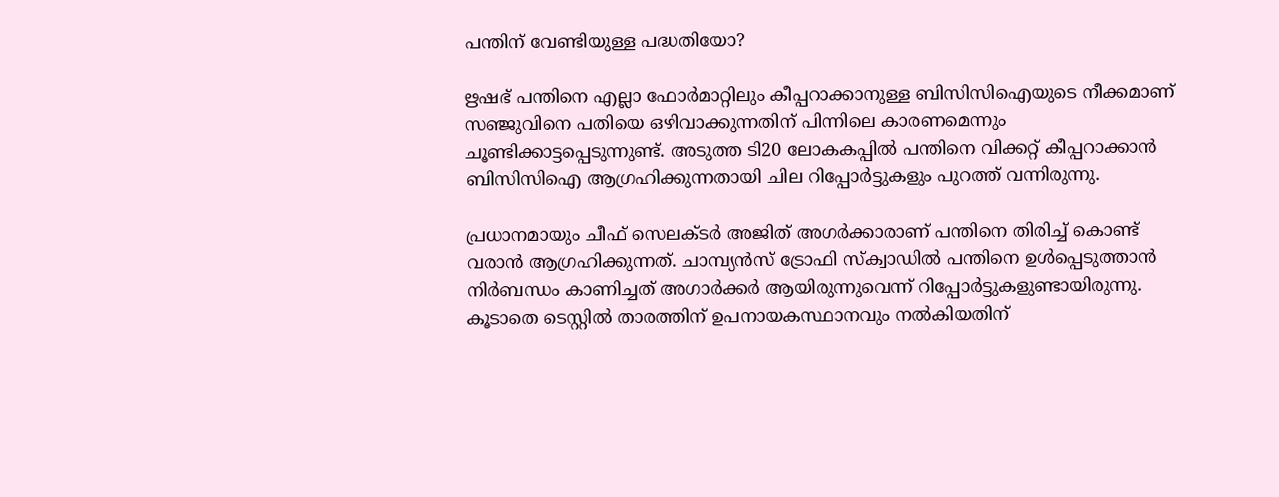പന്തിന് വേണ്ടിയുള്ള പദ്ധതിയോ?

ഋഷഭ് പന്തിനെ എല്ലാ ഫോർമാറ്റിലും കീപ്പറാക്കാനുള്ള ബിസിസിഐയുടെ നീക്കമാണ് സഞ്ജുവിനെ പതിയെ ഒഴിവാക്കുന്നതിന് പിന്നിലെ കാരണമെന്നും ചൂണ്ടിക്കാട്ടപ്പെടുന്നുണ്ട്. അടുത്ത ടി20 ലോകകപ്പിൽ പന്തിനെ വിക്കറ്റ് കീപ്പറാക്കാൻ ബിസിസിഐ ആഗ്രഹിക്കുന്നതായി ചില റിപ്പോർട്ടുകളും പുറത്ത് വന്നിരുന്നു.

പ്രധാനമായും ചീഫ് സെലക്ടർ അജിത് അഗർക്കാരാണ് പന്തിനെ തിരിച്ച് കൊണ്ട് വരാൻ ആഗ്രഹിക്കുന്നത്. ചാമ്പ്യൻസ് ട്രോഫി സ്‌ക്വാഡിൽ പന്തിനെ ഉൾപ്പെടുത്താൻ നിർബന്ധം കാണിച്ചത് അഗാർക്കർ ആയിരുന്നുവെന്ന് റിപ്പോർട്ടുകളുണ്ടായിരുന്നു. കൂടാതെ ടെസ്റ്റിൽ താരത്തിന് ഉപനായകസ്ഥാനവും നൽകിയതിന്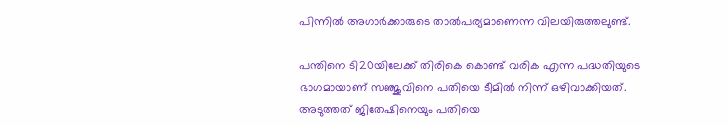പിന്നിൽ അഗാർക്കാരുടെ താൽപര്യമാണെന്ന വിലയിരുത്തലുണ്ട്.

പന്തിനെ ടി20യിലേക്ക് തിരികെ കൊണ്ട് വരിക എന്ന പദ്ധതിയുടെ ഭാഗമായാണ് സഞ്ജുവിനെ പതിയെ ടീമിൽ നിന്ന് ഒഴിവാക്കിയത്. അടുത്തത് ജിതേഷിനെയും പതിയെ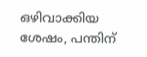ഒഴിവാക്കിയ ശേഷം, പന്തിന്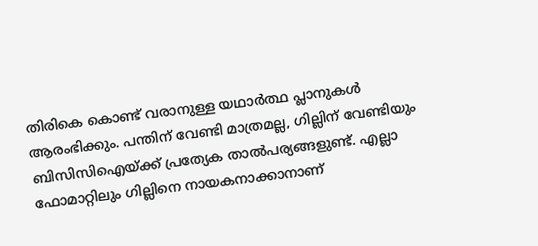തിരികെ കൊണ്ട് വരാനുള്ള യഥാർത്ഥ പ്ലാനുകൾ ആരംഭിക്കും. പന്തിന് വേണ്ടി മാത്രമല്ല, ഗില്ലിന് വേണ്ടിയും ബിസിസിഐയ്ക്ക് പ്രത്യേക താൽപര്യങ്ങളുണ്ട്. എല്ലാ ഫോമാറ്റിലും ഗില്ലിനെ നായകനാക്കാനാണ്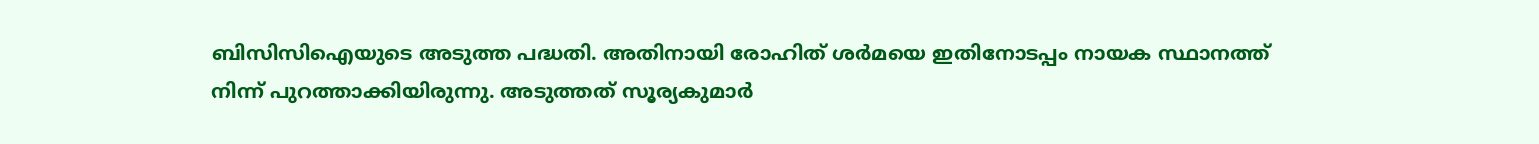ബിസിസിഐയുടെ അടുത്ത പദ്ധതി. അതിനായി രോഹിത് ശർമയെ ഇതിനോടപ്പം നായക സ്ഥാനത്ത് നിന്ന് പുറത്താക്കിയിരുന്നു. അടുത്തത് സൂര്യകുമാർ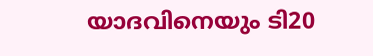യാദവിനെയും ടി20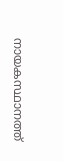നായകസ്ഥാനത്ത്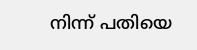നിന്ന് പതിയെ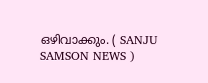ഒഴിവാക്കും. ( SANJU SAMSON NEWS )